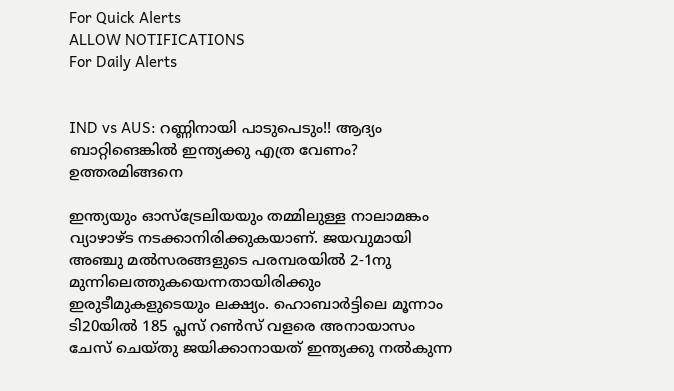For Quick Alerts
ALLOW NOTIFICATIONS
For Daily Alerts


IND vs AUS: റണ്ണിനായി പാടുപെടും!! ആദ്യം ബാറ്റിങെങ്കില്‍ ഇന്ത്യക്കു എത്ര വേണം? ഉത്തരമിങ്ങനെ

ഇന്ത്യയും ഓസ്‌ട്രേലിയയും തമ്മിലുള്ള നാലാമങ്കം വ്യാഴാഴ്ട നടക്കാനിരിക്കുകയാണ്. ജയവുമായി അഞ്ചു മല്‍സരങ്ങളുടെ പരമ്പരയില്‍ 2-1നു മുന്നിലെത്തുകയെന്നതായിരിക്കും ഇരുടീമുകളുടെയും ലക്ഷ്യം. ഹൊബാര്‍ട്ടിലെ മൂന്നാം ടി20യില്‍ 185 പ്ലസ് റണ്‍സ് വളരെ അനായാസം ചേസ് ചെയ്തു ജയിക്കാനായത് ഇന്ത്യക്കു നല്‍കുന്ന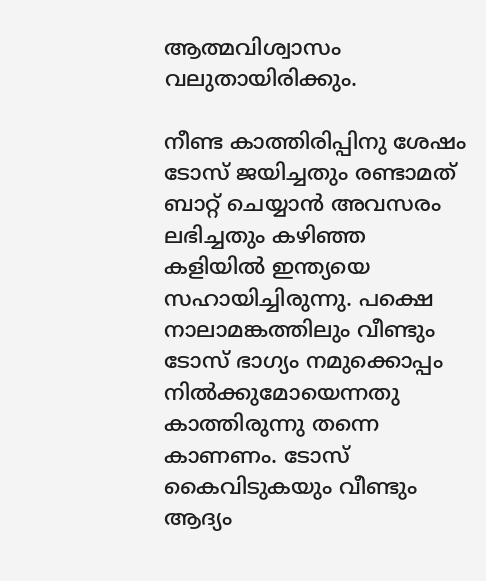ആത്മവിശ്വാസം വലുതായിരിക്കും.

നീണ്ട കാത്തിരിപ്പിനു ശേഷം ടോസ് ജയിച്ചതും രണ്ടാമത് ബാറ്റ് ചെയ്യാന്‍ അവസരം ലഭിച്ചതും കഴിഞ്ഞ കളിയില്‍ ഇന്ത്യയെ സഹായിച്ചിരുന്നു. പക്ഷെ നാലാമങ്കത്തിലും വീണ്ടും ടോസ് ഭാഗ്യം നമുക്കൊപ്പം നില്‍ക്കുമോയെന്നതു കാത്തിരുന്നു തന്നെ കാണണം. ടോസ് കൈവിടുകയും വീണ്ടും ആദ്യം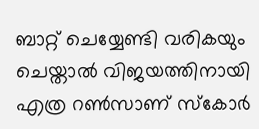ബാറ്റ് ചെയ്യേണ്ടി വരികയും ചെയ്താല്‍ വിജയത്തിനായി എത്ര റണ്‍സാണ് സ്‌കോര്‍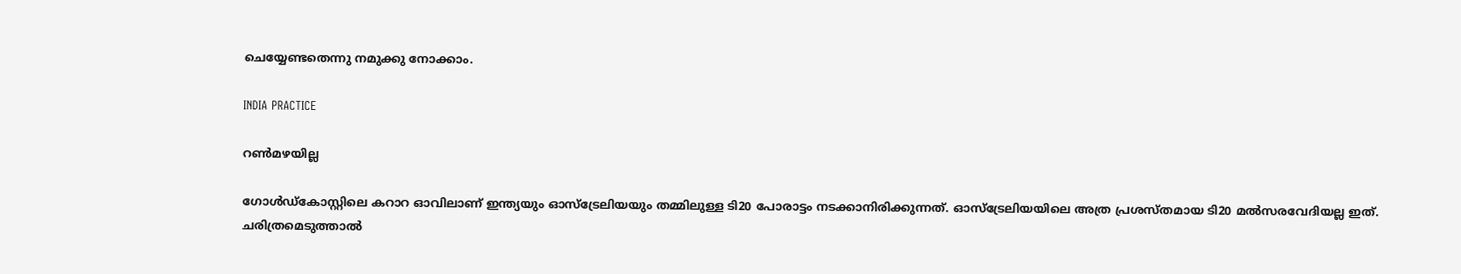ചെയ്യേണ്ടതെന്നു നമുക്കു നോക്കാം.

INDIA PRACTICE

റണ്‍മഴയില്ല

ഗോള്‍ഡ്‌കോസ്റ്റിലെ കറാറ ഓവിലാണ് ഇന്ത്യയും ഓസ്‌ട്രേലിയയും തമ്മിലുള്ള ടി20 പോരാട്ടം നടക്കാനിരിക്കുന്നത്. ഓസ്‌ട്രേലിയയിലെ അത്ര പ്രശസ്തമായ ടി20 മല്‍സരവേദിയല്ല ഇത്.
ചരിത്രമെടുത്താല്‍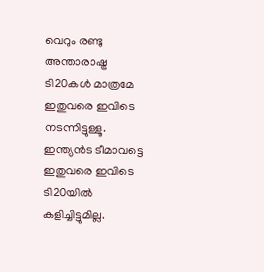വെറും രണ്ടു അന്താരാഷ്ട്ര ടി20കള്‍ മാത്രമേ ഇതുവരെ ഇവിടെ നടന്നിട്ടുള്ളൂ. ഇന്ത്യന്‍ട ടീമാവട്ടെ ഇതുവരെ ഇവിടെ ടി20യില്‍ കളിച്ചിട്ടുമില്ല.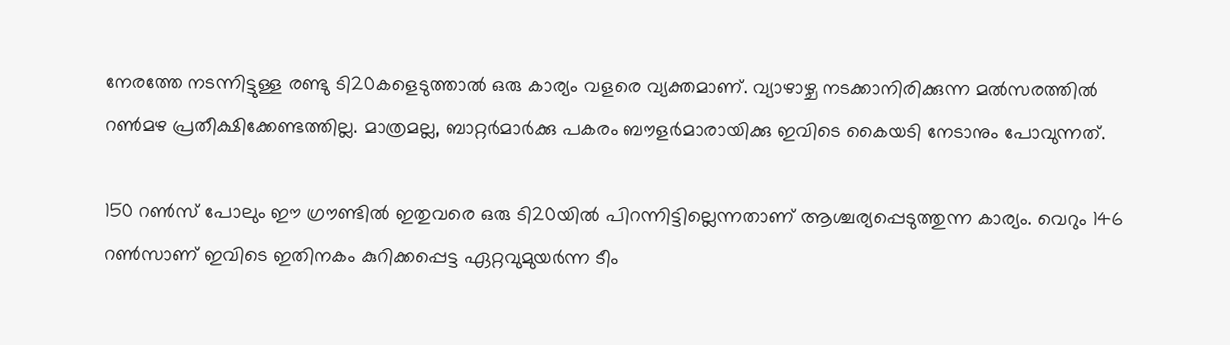നേരത്തേ നടന്നിട്ടുള്ള രണ്ടു ടി20കളെടുത്താല്‍ ഒരു കാര്യം വളരെ വ്യക്തമാണ്. വ്യാഴാഴ്ച നടക്കാനിരിക്കുന്ന മല്‍സരത്തില്‍ റണ്‍മഴ പ്രതീക്ഷിക്കേണ്ടത്തില്ല. മാത്രമല്ല, ബാറ്റര്‍മാര്‍ക്കു പകരം ബൗളര്‍മാരായിക്കു ഇവിടെ കൈയടി നേടാനും പോവുന്നത്.

150 റണ്‍സ് പോലും ഈ ഗ്രൗണ്ടില്‍ ഇതുവരെ ഒരു ടി20യില്‍ പിറന്നിട്ടില്ലെന്നതാണ് ആശ്ചര്യപ്പെടുത്തുന്ന കാര്യം. വെറും 146 റണ്‍സാണ് ഇവിടെ ഇതിനകം കുറിക്കപ്പെട്ട ഏറ്റവുമുയര്‍ന്ന ടീം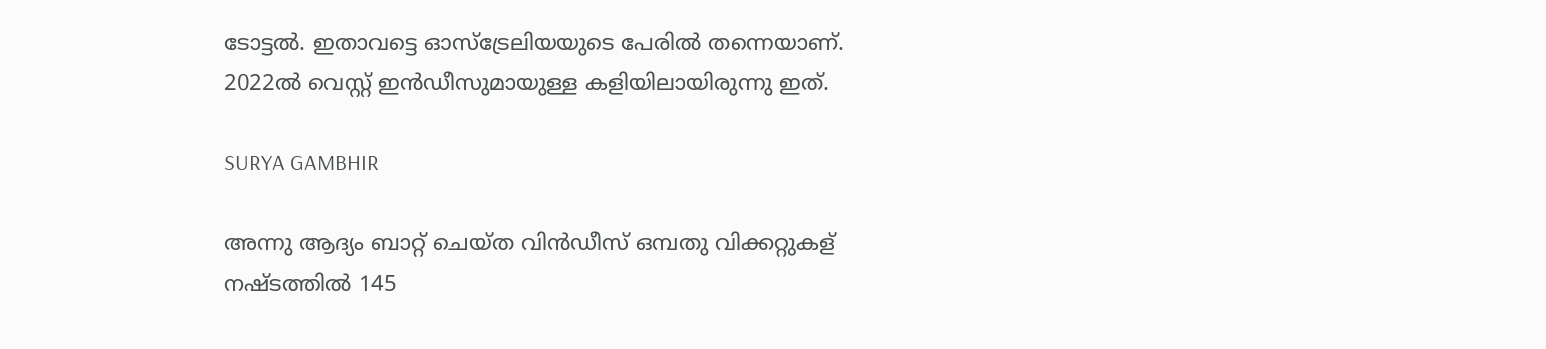ടോട്ടല്‍. ഇതാവട്ടെ ഓസ്‌ട്രേലിയയുടെ പേരില്‍ തന്നെയാണ്. 2022ല്‍ വെസ്റ്റ് ഇന്‍ഡീസുമായുള്ള കളിയിലായിരുന്നു ഇത്.

SURYA GAMBHIR

അന്നു ആദ്യം ബാറ്റ് ചെയ്ത വിന്‍ഡീസ് ഒമ്പതു വിക്കറ്റുകള് നഷ്ടത്തില്‍ 145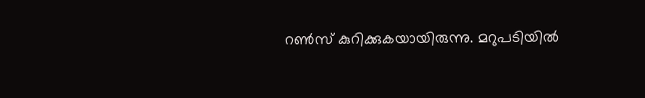റണ്‍സ് കുറിക്കുകയായിരുന്നു. മറുപടിയില്‍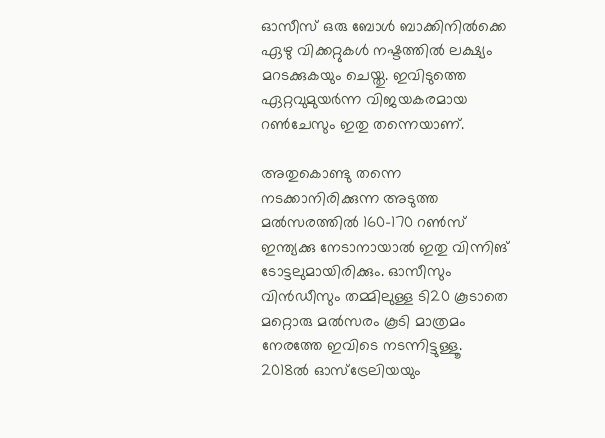ഓസീസ് ഒരു ബോള്‍ ബാക്കിനില്‍ക്കെ ഏഴു വിക്കറ്റുകള്‍ നഷ്ടത്തില്‍ ലക്ഷ്യം മറടക്കുകയും ചെയ്തു. ഇവിടുത്തെ ഏറ്റവുമുയര്‍ന്ന വിജയകരമായ റണ്‍ചേസും ഇതു തന്നെയാണ്.

അതുകൊണ്ടു തന്നെ നടക്കാനിരിക്കുന്ന അടുത്ത മല്‍സരത്തില്‍ 160-170 റണ്‍സ് ഇന്ത്യക്കു നേടാനായാല്‍ ഇതു വിന്നിങ് ടോട്ടലുമായിരിക്കും. ഓസീസും വിന്‍ഡീസും തമ്മിലുള്ള ടി20 കൂടാതെ മറ്റൊരു മല്‍സരം കൂടി മാത്രമം നേരത്തേ ഇവിടെ നടന്നിട്ടുള്ളൂ. 2018ല്‍ ഓസ്‌ട്രേലിയയും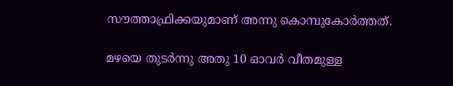സൗത്താഫ്രിക്കയുമാണ് അന്നു കൊമ്പുകോര്‍ത്തത്.

മഴയെ തുടര്‍ന്നു അതു 10 ഓവര്‍ വീതമുള്ള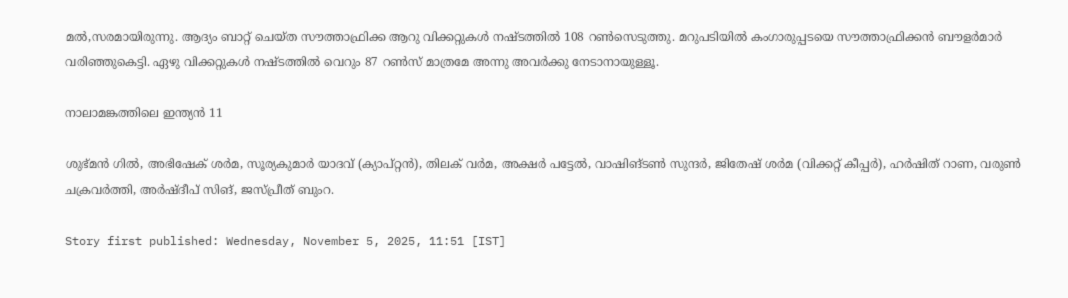മല്‍,സരമായിരുന്നു. ആദ്യം ബാറ്റ് ചെയ്ത സൗത്താഫ്രിക്ക ആറു വിക്കറ്റുകള്‍ നഷ്ടത്തില്‍ 108 റണ്‍സെടുത്തു. മറുപടിയില്‍ കംഗാരുപ്പടയെ സൗത്താഫ്രിക്കന്‍ ബൗളര്‍മാര്‍ വരിഞ്ഞുകെട്ടി. ഏഴു വിക്കറ്റുകള്‍ നഷ്ടത്തില്‍ വെറും 87 റണ്‍സ് മാത്രമേ അന്നു അവര്‍ക്കു നേടാനായുള്ളൂ.

നാലാമങ്കത്തിലെ ഇന്ത്യന്‍ 11

ശുഭ്മന്‍ ഗില്‍, അഭിഷേക് ശര്‍മ, സൂര്യകുമാര്‍ യാദവ് (ക്യാപ്റ്റന്‍), തിലക് വര്‍മ, അക്ഷര്‍ പട്ടേല്‍, വാഷിങ്ടണ്‍ സുന്ദര്‍, ജിതേഷ് ശര്‍മ (വിക്കറ്റ് കീപ്പര്‍), ഹര്‍ഷിത് റാണ, വരുണ്‍ ചക്രവര്‍ത്തി, അര്‍ഷ്ദീപ് സിങ്, ജസ്പ്രീത് ബുംറ.

Story first published: Wednesday, November 5, 2025, 11:51 [IST]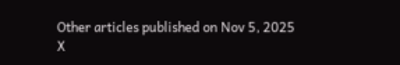Other articles published on Nov 5, 2025
X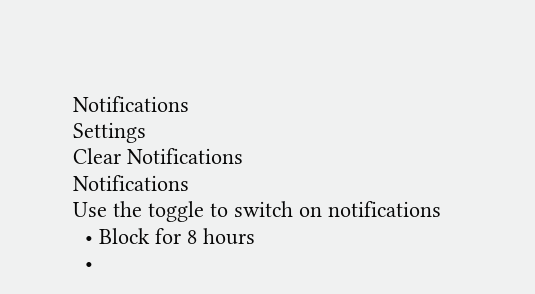Notifications
Settings
Clear Notifications
Notifications
Use the toggle to switch on notifications
  • Block for 8 hours
  •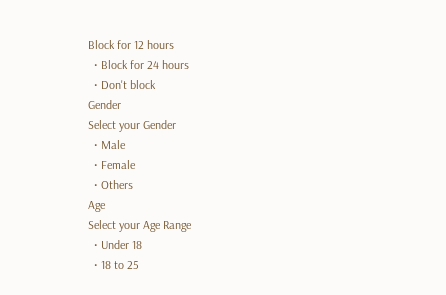Block for 12 hours
  • Block for 24 hours
  • Don't block
Gender
Select your Gender
  • Male
  • Female
  • Others
Age
Select your Age Range
  • Under 18
  • 18 to 25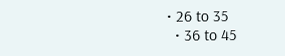• 26 to 35
  • 36 to 45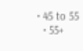• 45 to 55
  • 55+